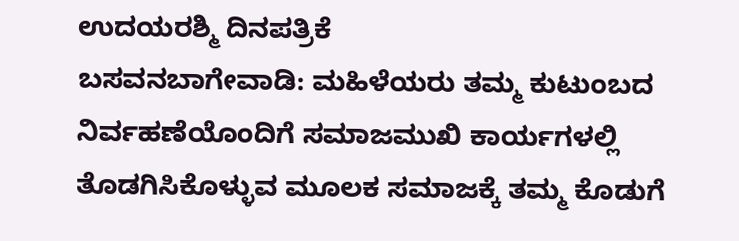ಉದಯರಶ್ಮಿ ದಿನಪತ್ರಿಕೆ
ಬಸವನಬಾಗೇವಾಡಿ: ಮಹಿಳೆಯರು ತಮ್ಮ ಕುಟುಂಬದ ನಿರ್ವಹಣೆಯೊಂದಿಗೆ ಸಮಾಜಮುಖಿ ಕಾರ್ಯಗಳಲ್ಲಿ ತೊಡಗಿಸಿಕೊಳ್ಳುವ ಮೂಲಕ ಸಮಾಜಕ್ಕೆ ತಮ್ಮ ಕೊಡುಗೆ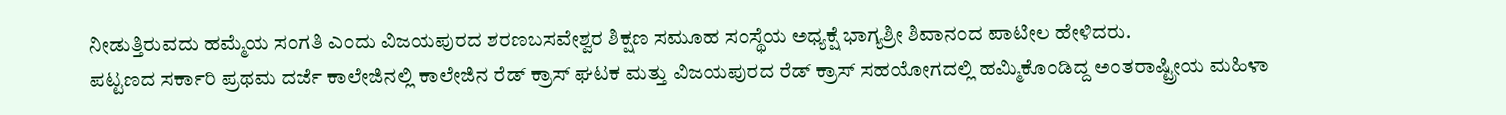ನೀಡುತ್ತಿರುವದು ಹಮ್ಮೆಯ ಸಂಗತಿ ಎಂದು ವಿಜಯಪುರದ ಶರಣಬಸವೇಶ್ವರ ಶಿಕ್ಷಣ ಸಮೂಹ ಸಂಸ್ಥೆಯ ಅಧ್ಯಕ್ಷೆ ಭಾಗ್ಯಶ್ರೀ ಶಿವಾನಂದ ಪಾಟೀಲ ಹೇಳಿದರು.
ಪಟ್ಟಣದ ಸರ್ಕಾರಿ ಪ್ರಥಮ ದರ್ಜೆ ಕಾಲೇಜಿನಲ್ಲಿ ಕಾಲೇಜಿನ ರೆಡ್ ಕ್ರಾಸ್ ಘಟಕ ಮತ್ತು ವಿಜಯಪುರದ ರೆಡ್ ಕ್ರಾಸ್ ಸಹಯೋಗದಲ್ಲಿ ಹಮ್ಮಿಕೊಂಡಿದ್ದ ಅಂತರಾಷ್ಟ್ರೀಯ ಮಹಿಳಾ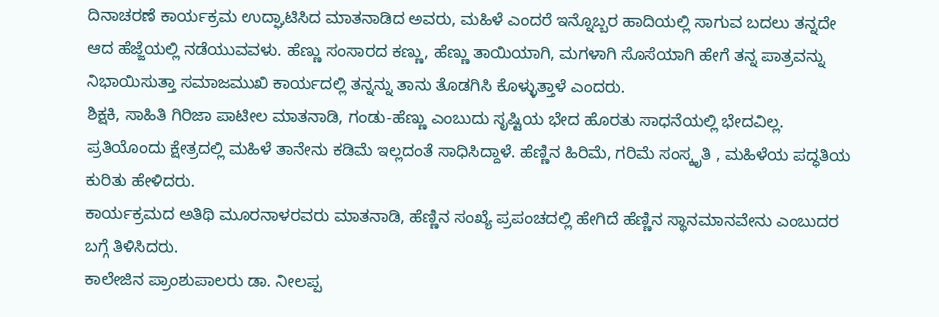ದಿನಾಚರಣೆ ಕಾರ್ಯಕ್ರಮ ಉದ್ಘಾಟಿಸಿದ ಮಾತನಾಡಿದ ಅವರು, ಮಹಿಳೆ ಎಂದರೆ ಇನ್ನೊಬ್ಬರ ಹಾದಿಯಲ್ಲಿ ಸಾಗುವ ಬದಲು ತನ್ನದೇ ಆದ ಹೆಜ್ಜೆಯಲ್ಲಿ ನಡೆಯುವವಳು. ಹೆಣ್ಣು ಸಂಸಾರದ ಕಣ್ಣು, ಹೆಣ್ಣು ತಾಯಿಯಾಗಿ, ಮಗಳಾಗಿ ಸೊಸೆಯಾಗಿ ಹೇಗೆ ತನ್ನ ಪಾತ್ರವನ್ನು ನಿಭಾಯಿಸುತ್ತಾ ಸಮಾಜಮುಖಿ ಕಾರ್ಯದಲ್ಲಿ ತನ್ನನ್ನು ತಾನು ತೊಡಗಿಸಿ ಕೊಳ್ಳುತ್ತಾಳೆ ಎಂದರು.
ಶಿಕ್ಷಕಿ, ಸಾಹಿತಿ ಗಿರಿಜಾ ಪಾಟೀಲ ಮಾತನಾಡಿ, ಗಂಡು-ಹೆಣ್ಣು ಎಂಬುದು ಸೃಷ್ಟಿಯ ಭೇದ ಹೊರತು ಸಾಧನೆಯಲ್ಲಿ ಭೇದವಿಲ್ಲ. ಪ್ರತಿಯೊಂದು ಕ್ಷೇತ್ರದಲ್ಲಿ ಮಹಿಳೆ ತಾನೇನು ಕಡಿಮೆ ಇಲ್ಲದಂತೆ ಸಾಧಿಸಿದ್ದಾಳೆ. ಹೆಣ್ಣಿನ ಹಿರಿಮೆ, ಗರಿಮೆ ಸಂಸ್ಕೃತಿ , ಮಹಿಳೆಯ ಪದ್ಧತಿಯ ಕುರಿತು ಹೇಳಿದರು.
ಕಾರ್ಯಕ್ರಮದ ಅತಿಥಿ ಮೂರನಾಳರವರು ಮಾತನಾಡಿ, ಹೆಣ್ಣಿನ ಸಂಖ್ಯೆ ಪ್ರಪಂಚದಲ್ಲಿ ಹೇಗಿದೆ ಹೆಣ್ಣಿನ ಸ್ಥಾನಮಾನವೇನು ಎಂಬುದರ ಬಗ್ಗೆ ತಿಳಿಸಿದರು.
ಕಾಲೇಜಿನ ಪ್ರಾಂಶುಪಾಲರು ಡಾ. ನೀಲಪ್ಪ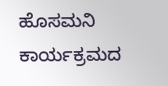ಹೊಸಮನಿ ಕಾರ್ಯಕ್ರಮದ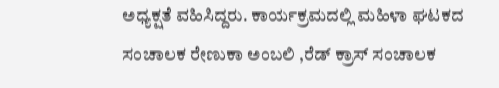ಅಧ್ಯಕ್ಷತೆ ವಹಿಸಿದ್ದರು. ಕಾರ್ಯಕ್ರಮದಲ್ಲಿ ಮಹಿಳಾ ಘಟಕದ ಸಂಚಾಲಕ ರೇಣುಕಾ ಅಂಬಲಿ ,ರೆಡ್ ಕ್ರಾಸ್ ಸಂಚಾಲಕ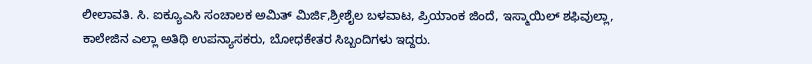ಲೀಲಾವತಿ. ಸಿ. ಐಕ್ಯೂಎಸಿ ಸಂಚಾಲಕ ಅಮಿತ್ ಮಿರ್ಜಿ,ಶ್ರೀಶೈಲ ಬಳವಾಟ, ಪ್ರಿಯಾಂಕ ಜಿಂದೆ, ಇಸ್ಮಾಯಿಲ್ ಶಫಿವುಲ್ಲಾ, ಕಾಲೇಜಿನ ಎಲ್ಲಾ ಅತಿಥಿ ಉಪನ್ಯಾಸಕರು, ಬೋಧಕೇತರ ಸಿಬ್ಬಂದಿಗಳು ಇದ್ದರು.